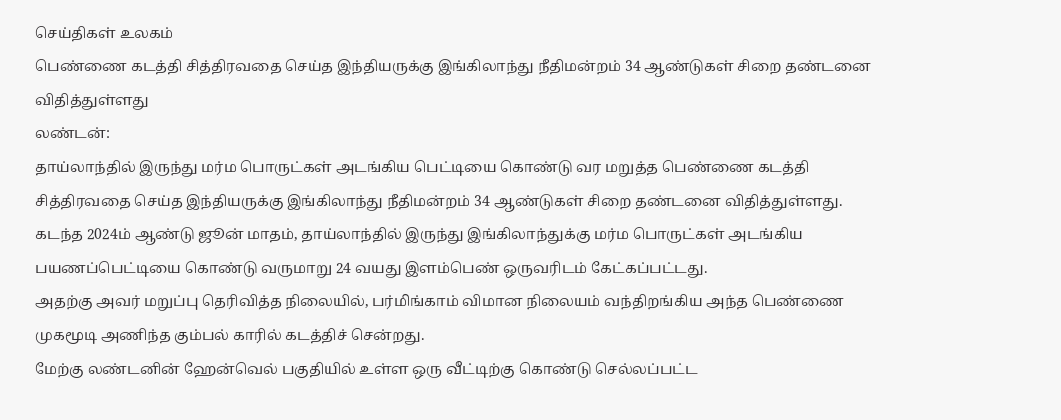செய்திகள் உலகம்
பெண்ணை கடத்தி சித்திரவதை செய்த இந்தியருக்கு இங்கிலாந்து நீதிமன்றம் 34 ஆண்டுகள் சிறை தண்டனை விதித்துள்ளது
லண்டன்:
தாய்லாந்தில் இருந்து மர்ம பொருட்கள் அடங்கிய பெட்டியை கொண்டு வர மறுத்த பெண்ணை கடத்தி சித்திரவதை செய்த இந்தியருக்கு இங்கிலாந்து நீதிமன்றம் 34 ஆண்டுகள் சிறை தண்டனை விதித்துள்ளது.
கடந்த 2024ம் ஆண்டு ஜூன் மாதம், தாய்லாந்தில் இருந்து இங்கிலாந்துக்கு மர்ம பொருட்கள் அடங்கிய பயணப்பெட்டியை கொண்டு வருமாறு 24 வயது இளம்பெண் ஒருவரிடம் கேட்கப்பட்டது.
அதற்கு அவர் மறுப்பு தெரிவித்த நிலையில், பர்மிங்காம் விமான நிலையம் வந்திறங்கிய அந்த பெண்ணை முகமூடி அணிந்த கும்பல் காரில் கடத்திச் சென்றது.
மேற்கு லண்டனின் ஹேன்வெல் பகுதியில் உள்ள ஒரு வீட்டிற்கு கொண்டு செல்லப்பட்ட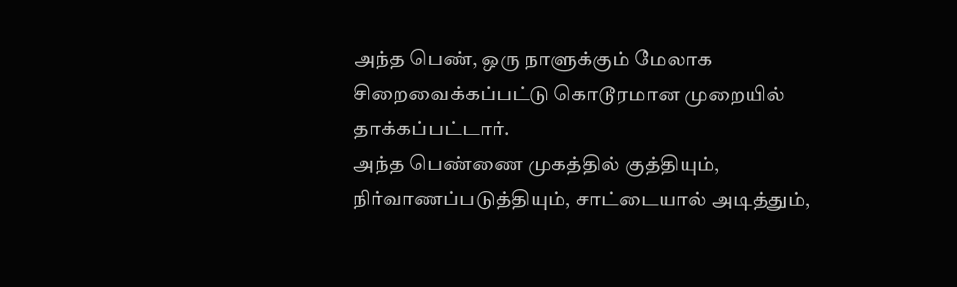அந்த பெண், ஒரு நாளுக்கும் மேலாக சிறைவைக்கப்பட்டு கொடூரமான முறையில் தாக்கப்பட்டார்.
அந்த பெண்ணை முகத்தில் குத்தியும், நிர்வாணப்படுத்தியும், சாட்டையால் அடித்தும்,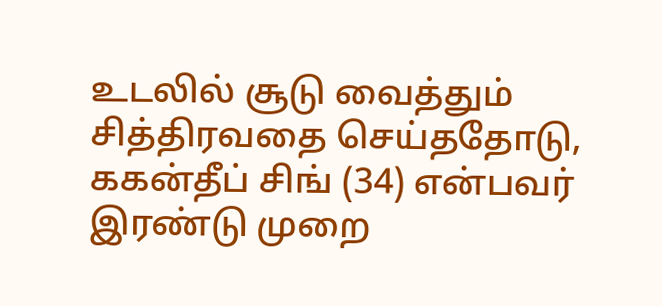உடலில் சூடு வைத்தும் சித்திரவதை செய்ததோடு, ககன்தீப் சிங் (34) என்பவர் இரண்டு முறை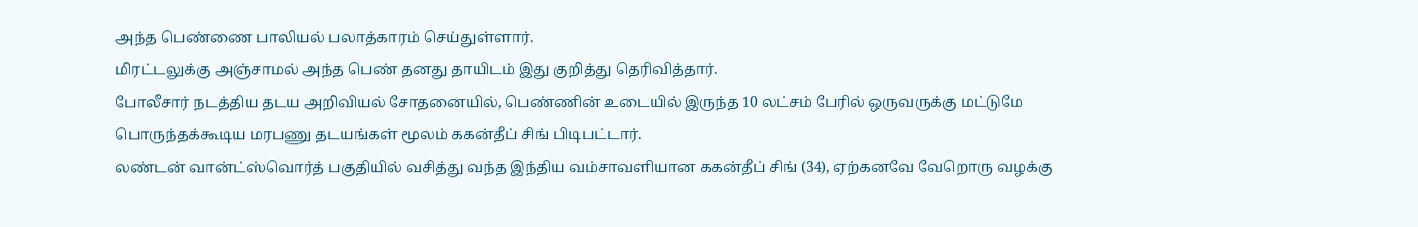அந்த பெண்ணை பாலியல் பலாத்காரம் செய்துள்ளார்.
மிரட்டலுக்கு அஞ்சாமல் அந்த பெண் தனது தாயிடம் இது குறித்து தெரிவித்தார்.
போலீசார் நடத்திய தடய அறிவியல் சோதனையில், பெண்ணின் உடையில் இருந்த 10 லட்சம் பேரில் ஒருவருக்கு மட்டுமே பொருந்தக்கூடிய மரபணு தடயங்கள் மூலம் ககன்தீப் சிங் பிடிபட்டார்.
லண்டன் வான்ட்ஸ்வொர்த் பகுதியில் வசித்து வந்த இந்திய வம்சாவளியான ககன்தீப் சிங் (34), ஏற்கனவே வேறொரு வழக்கு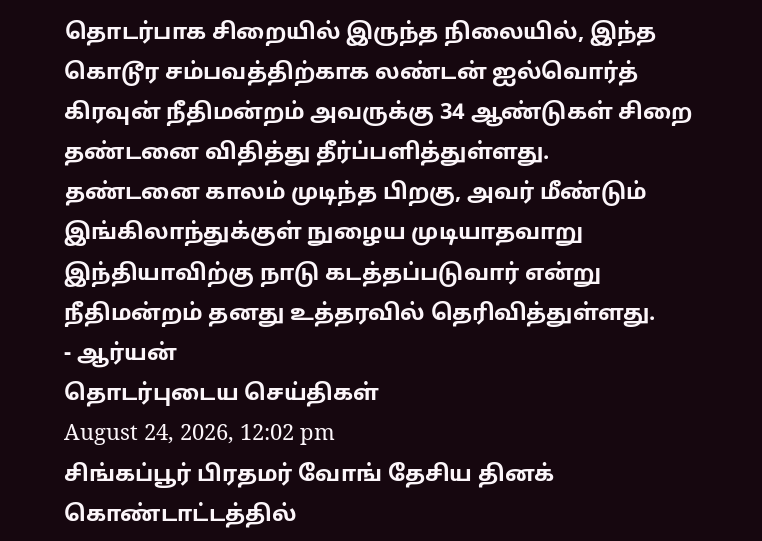தொடர்பாக சிறையில் இருந்த நிலையில், இந்த கொடூர சம்பவத்திற்காக லண்டன் ஐல்வொர்த் கிரவுன் நீதிமன்றம் அவருக்கு 34 ஆண்டுகள் சிறை தண்டனை விதித்து தீர்ப்பளித்துள்ளது.
தண்டனை காலம் முடிந்த பிறகு, அவர் மீண்டும் இங்கிலாந்துக்குள் நுழைய முடியாதவாறு இந்தியாவிற்கு நாடு கடத்தப்படுவார் என்று நீதிமன்றம் தனது உத்தரவில் தெரிவித்துள்ளது.
- ஆர்யன்
தொடர்புடைய செய்திகள்
August 24, 2026, 12:02 pm
சிங்கப்பூர் பிரதமர் வோங் தேசிய தினக் கொண்டாட்டத்தில்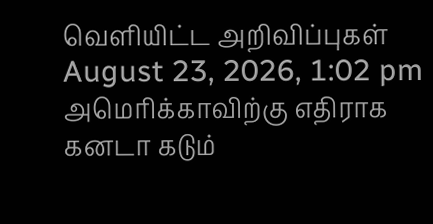வெளியிட்ட அறிவிப்புகள்
August 23, 2026, 1:02 pm
அமெரிக்காவிற்கு எதிராக கனடா கடும்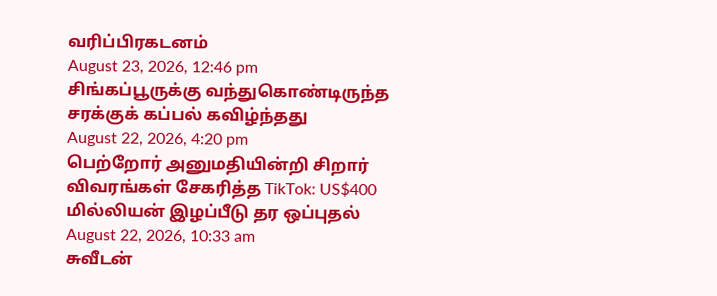வரிப்பிரகடனம்
August 23, 2026, 12:46 pm
சிங்கப்பூருக்கு வந்துகொண்டிருந்த சரக்குக் கப்பல் கவிழ்ந்தது
August 22, 2026, 4:20 pm
பெற்றோர் அனுமதியின்றி சிறார் விவரங்கள் சேகரித்த TikTok: US$400 மில்லியன் இழப்பீடு தர ஒப்புதல்
August 22, 2026, 10:33 am
சுவீடன்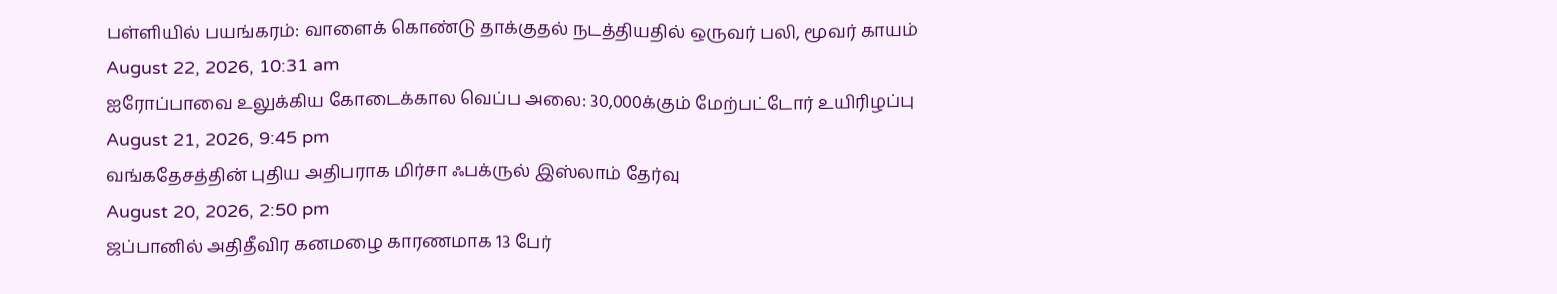பள்ளியில் பயங்கரம்: வாளைக் கொண்டு தாக்குதல் நடத்தியதில் ஒருவர் பலி, மூவர் காயம்
August 22, 2026, 10:31 am
ஐரோப்பாவை உலுக்கிய கோடைக்கால வெப்ப அலை: 30,000க்கும் மேற்பட்டோர் உயிரிழப்பு
August 21, 2026, 9:45 pm
வங்கதேசத்தின் புதிய அதிபராக மிர்சா ஃபக்ருல் இஸ்லாம் தேர்வு
August 20, 2026, 2:50 pm
ஜப்பானில் அதிதீவிர கனமழை காரணமாக 13 பேர்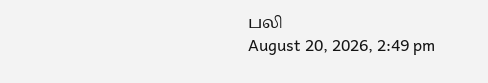பலி
August 20, 2026, 2:49 pm